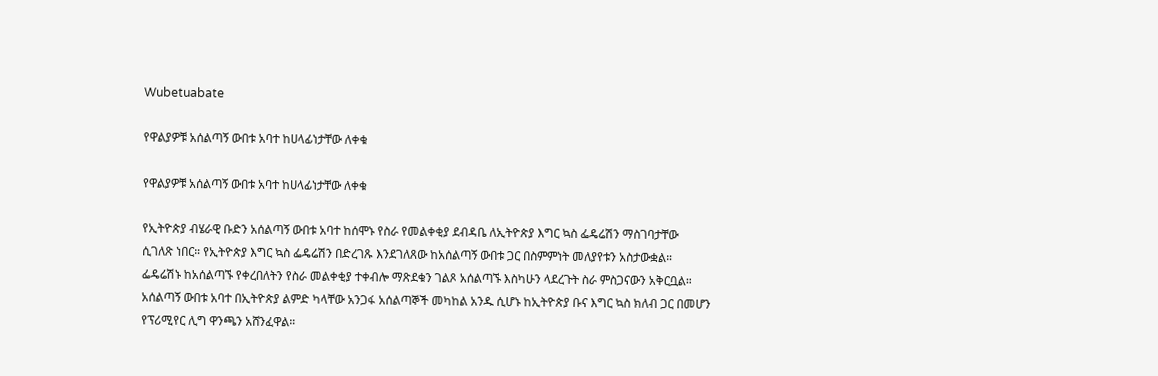Wubetuabate

የዋልያዎቹ አሰልጣኝ ውበቱ አባተ ከሀላፊነታቸው ለቀቁ

የዋልያዎቹ አሰልጣኝ ውበቱ አባተ ከሀላፊነታቸው ለቀቁ

የኢትዮጵያ ብሄራዊ ቡድን አሰልጣኝ ውበቱ አባተ ከሰሞኑ የስራ የመልቀቂያ ደብዳቤ ለኢትዮጵያ እግር ኳስ ፌዴሬሽን ማስገባታቸው ሲገለጽ ነበር። የኢትዮጵያ እግር ኳስ ፌዴሬሽን በድረገጹ እንደገለጸው ከአሰልጣኝ ውበቱ ጋር በስምምነት መለያየቱን አስታውቋል። ፌዴሬሽኑ ከአሰልጣኙ የቀረበለትን የስራ መልቀቂያ ተቀብሎ ማጽደቁን ገልጾ አሰልጣኙ እስካሁን ላደረጉት ስራ ምስጋናውን አቅርቧል። አሰልጣኝ ውበቱ አባተ በኢትዮጵያ ልምድ ካላቸው አንጋፋ አሰልጣኞች መካከል አንዱ ሲሆኑ ከኢትዮጵያ ቡና እግር ኳስ ክለብ ጋር በመሆን የፕሪሚየር ሊግ ዋንጫን አሸንፈዋል።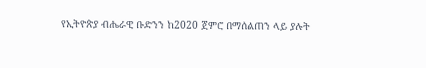የኢትዮጵያ ብሔራዊ ቡድንን ከ2020 ጀምሮ በማሰልጠን ላይ ያሉት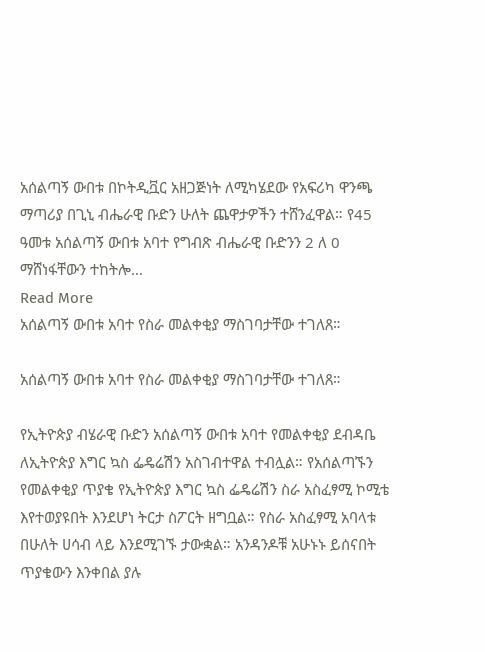አሰልጣኝ ውበቱ በኮትዲቯር አዘጋጅነት ለሚካሄደው የአፍሪካ ዋንጫ ማጣሪያ በጊኒ ብሔራዊ ቡድን ሁለት ጨዋታዎችን ተሸንፈዋል። የ45 ዓመቱ አሰልጣኝ ውበቱ አባተ የግብጽ ብሔራዊ ቡድንን 2 ለ 0 ማሸነፋቸውን ተከትሎ…
Read More
አሰልጣኝ ውበቱ አባተ የስራ መልቀቂያ ማስገባታቸው ተገለጸ።

አሰልጣኝ ውበቱ አባተ የስራ መልቀቂያ ማስገባታቸው ተገለጸ።

የኢትዮጵያ ብሄራዊ ቡድን አሰልጣኝ ውበቱ አባተ የመልቀቂያ ደብዳቤ ለኢትዮጵያ እግር ኳስ ፌዴሬሽን አስገብተዋል ተብሏል። የአሰልጣኙን የመልቀቂያ ጥያቄ የኢትዮጵያ እግር ኳስ ፌዴሬሽን ስራ አስፈፃሚ ኮሚቴ እየተወያዩበት እንደሆነ ትርታ ስፖርት ዘግቧል። የስራ አስፈፃሚ አባላቱ በሁለት ሀሳብ ላይ እንደሚገኙ ታውቋል። አንዳንዶቹ አሁኑኑ ይሰናበት ጥያቄውን እንቀበል ያሉ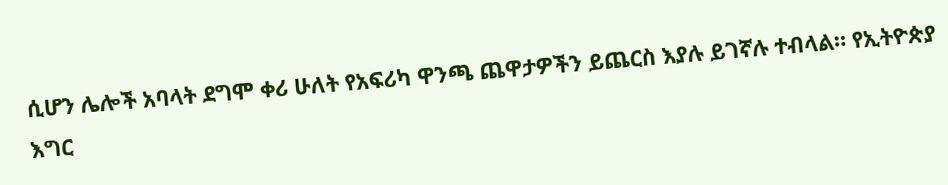ሲሆን ሌሎች አባላት ደግሞ ቀሪ ሁለት የአፍሪካ ዋንጫ ጨዋታዎችን ይጨርስ እያሉ ይገኛሉ ተብላል። የኢትዮጵያ እግር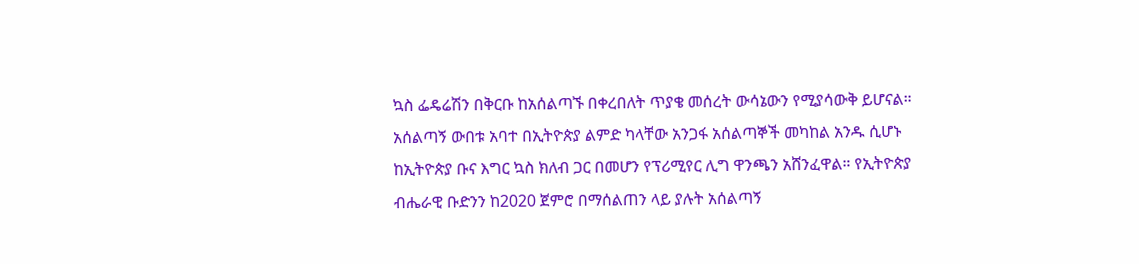ኳስ ፌዴሬሽን በቅርቡ ከአሰልጣኙ በቀረበለት ጥያቄ መሰረት ውሳኔውን የሚያሳውቅ ይሆናል። አሰልጣኝ ውበቱ አባተ በኢትዮጵያ ልምድ ካላቸው አንጋፋ አሰልጣኞች መካከል አንዱ ሲሆኑ ከኢትዮጵያ ቡና እግር ኳስ ክለብ ጋር በመሆን የፕሪሚየር ሊግ ዋንጫን አሸንፈዋል። የኢትዮጵያ ብሔራዊ ቡድንን ከ2020 ጀምሮ በማሰልጠን ላይ ያሉት አሰልጣኝ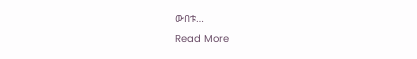ውበቱ…
Read More